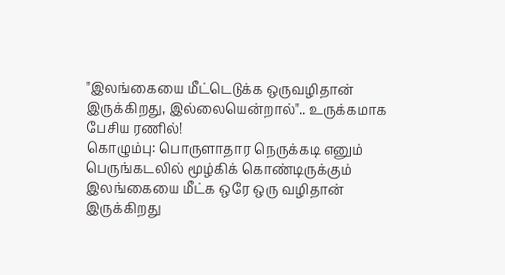"இலங்கையை மீட்டெடுக்க ஒருவழிதான் இருக்கிறது, இல்லையென்றால்".. உருக்கமாக பேசிய ரணில்!
கொழும்பு: பொருளாதார நெருக்கடி எனும் பெருங்கடலில் மூழ்கிக் கொண்டிருக்கும் இலங்கையை மீட்க ஒரே ஒரு வழிதான் இருக்கிறது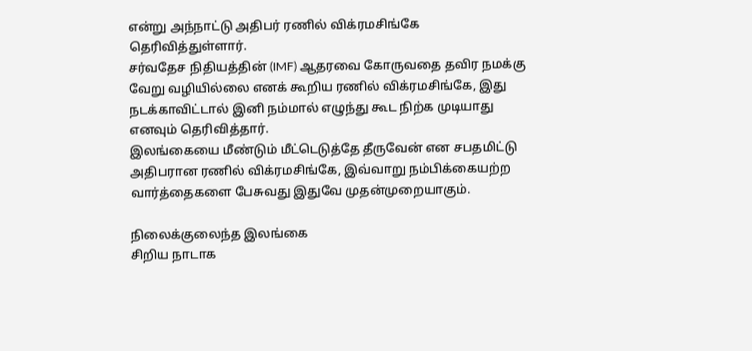என்று அந்நாட்டு அதிபர் ரணில் விக்ரமசிங்கே தெரிவித்துள்ளார்.
சர்வதேச நிதியத்தின் (IMF) ஆதரவை கோருவதை தவிர நமக்கு வேறு வழியில்லை எனக் கூறிய ரணில் விக்ரமசிங்கே, இது நடக்காவிட்டால் இனி நம்மால் எழுந்து கூட நிற்க முடியாது எனவும் தெரிவித்தார்.
இலங்கையை மீண்டும் மீட்டெடுத்தே தீருவேன் என சபதமிட்டு அதிபரான ரணில் விக்ரமசிங்கே, இவ்வாறு நம்பிக்கையற்ற வார்த்தைகளை பேசுவது இதுவே முதன்முறையாகும்.

நிலைக்குலைந்த இலங்கை
சிறிய நாடாக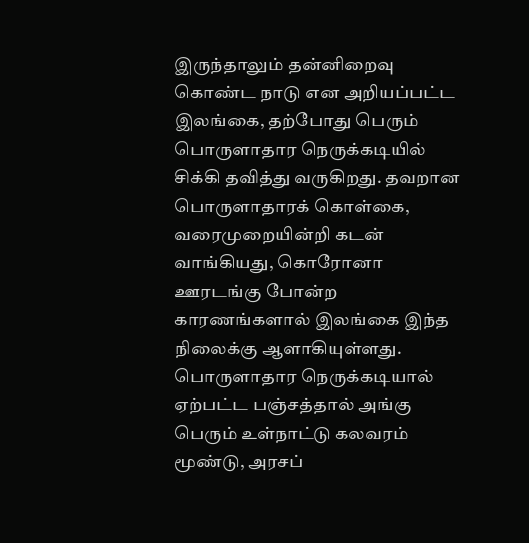இருந்தாலும் தன்னிறைவு கொண்ட நாடு என அறியப்பட்ட இலங்கை, தற்போது பெரும் பொருளாதார நெருக்கடியில் சிக்கி தவித்து வருகிறது. தவறான பொருளாதாரக் கொள்கை, வரைமுறையின்றி கடன் வாங்கியது, கொரோனா ஊரடங்கு போன்ற காரணங்களால் இலங்கை இந்த நிலைக்கு ஆளாகியுள்ளது. பொருளாதார நெருக்கடியால் ஏற்பட்ட பஞ்சத்தால் அங்கு பெரும் உள்நாட்டு கலவரம் மூண்டு, அரசப்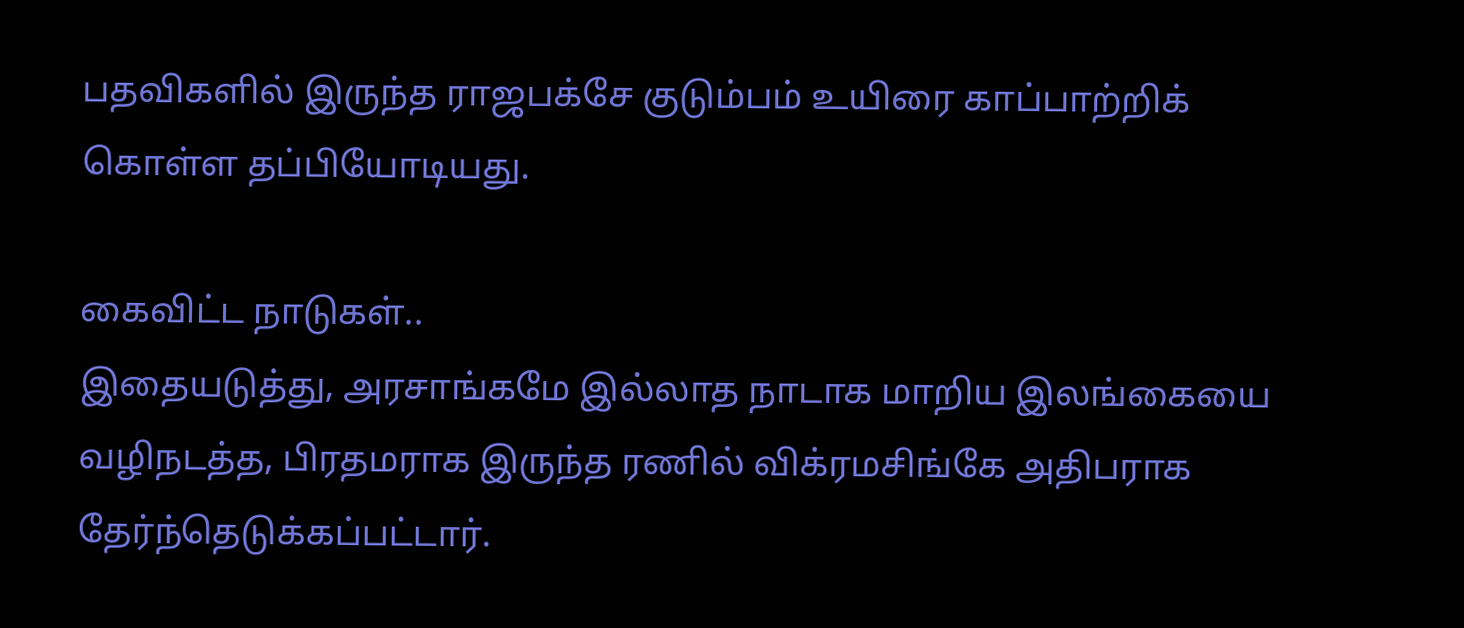பதவிகளில் இருந்த ராஜபக்சே குடும்பம் உயிரை காப்பாற்றிக் கொள்ள தப்பியோடியது.

கைவிட்ட நாடுகள்..
இதையடுத்து, அரசாங்கமே இல்லாத நாடாக மாறிய இலங்கையை வழிநடத்த, பிரதமராக இருந்த ரணில் விக்ரமசிங்கே அதிபராக தேர்ந்தெடுக்கப்பட்டார்.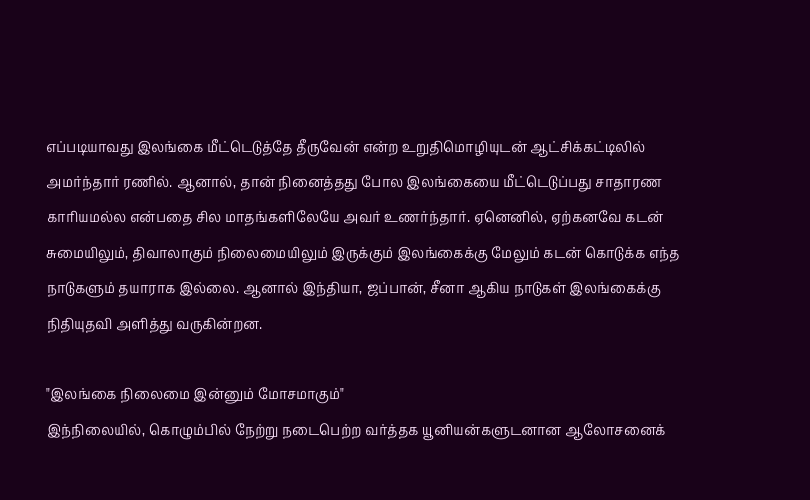எப்படியாவது இலங்கை மீட்டெடுத்தே தீருவேன் என்ற உறுதிமொழியுடன் ஆட்சிக்கட்டிலில் அமர்ந்தார் ரணில். ஆனால், தான் நினைத்தது போல இலங்கையை மீட்டெடுப்பது சாதாரண காரியமல்ல என்பதை சில மாதங்களிலேயே அவர் உணர்ந்தார். ஏனெனில், ஏற்கனவே கடன் சுமையிலும், திவாலாகும் நிலைமையிலும் இருக்கும் இலங்கைக்கு மேலும் கடன் கொடுக்க எந்த நாடுகளும் தயாராக இல்லை. ஆனால் இந்தியா, ஜப்பான், சீனா ஆகிய நாடுகள் இலங்கைக்கு நிதியுதவி அளித்து வருகின்றன.

"இலங்கை நிலைமை இன்னும் மோசமாகும்"
இந்நிலையில், கொழும்பில் நேற்று நடைபெற்ற வர்த்தக யூனியன்களுடனான ஆலோசனைக்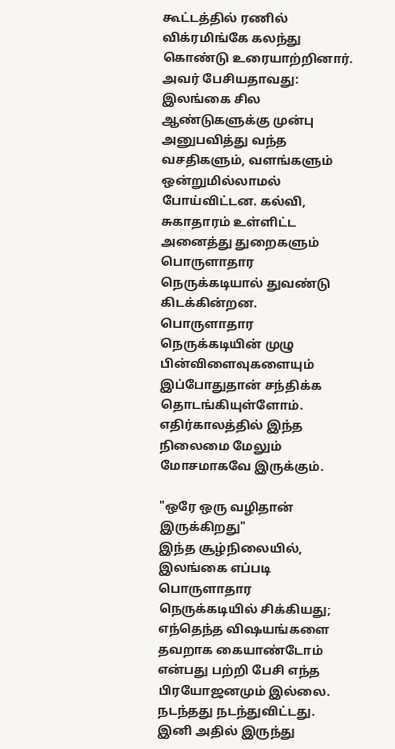கூட்டத்தில் ரணில் விக்ரமிங்கே கலந்து கொண்டு உரையாற்றினார். அவர் பேசியதாவது: இலங்கை சில ஆண்டுகளுக்கு முன்பு அனுபவித்து வந்த வசதிகளும், வளங்களும் ஒன்றுமில்லாமல் போய்விட்டன. கல்வி, சுகாதாரம் உள்ளிட்ட அனைத்து துறைகளும் பொருளாதார நெருக்கடியால் துவண்டு கிடக்கின்றன. பொருளாதார நெருக்கடியின் முழு பின்விளைவுகளையும் இப்போதுதான் சந்திக்க தொடங்கியுள்ளோம். எதிர்காலத்தில் இந்த நிலைமை மேலும் மோசமாகவே இருக்கும்.

"ஒரே ஒரு வழிதான் இருக்கிறது"
இந்த சூழ்நிலையில், இலங்கை எப்படி பொருளாதார நெருக்கடியில் சிக்கியது; எந்தெந்த விஷயங்களை தவறாக கையாண்டோம் என்பது பற்றி பேசி எந்த பிரயோஜனமும் இல்லை. நடந்தது நடந்துவிட்டது. இனி அதில் இருந்து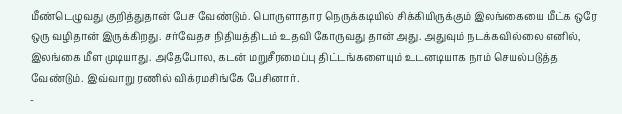மீண்டெழுவது குறித்துதான் பேச வேண்டும். பொருளாதார நெருக்கடியில் சிக்கியிருக்கும் இலங்கையை மீட்க ஒரே ஒரு வழிதான் இருக்கிறது. சர்வேதச நிதியத்திடம் உதவி கோருவது தான் அது. அதுவும் நடக்கவில்லை எனில், இலங்கை மீள முடியாது. அதேபோல, கடன் மறுசீரமைப்பு திட்டங்களையும் உடனடியாக நாம் செயல்படுத்த வேண்டும். இவ்வாறு ரணில் விக்ரமசிங்கே பேசினார்.
-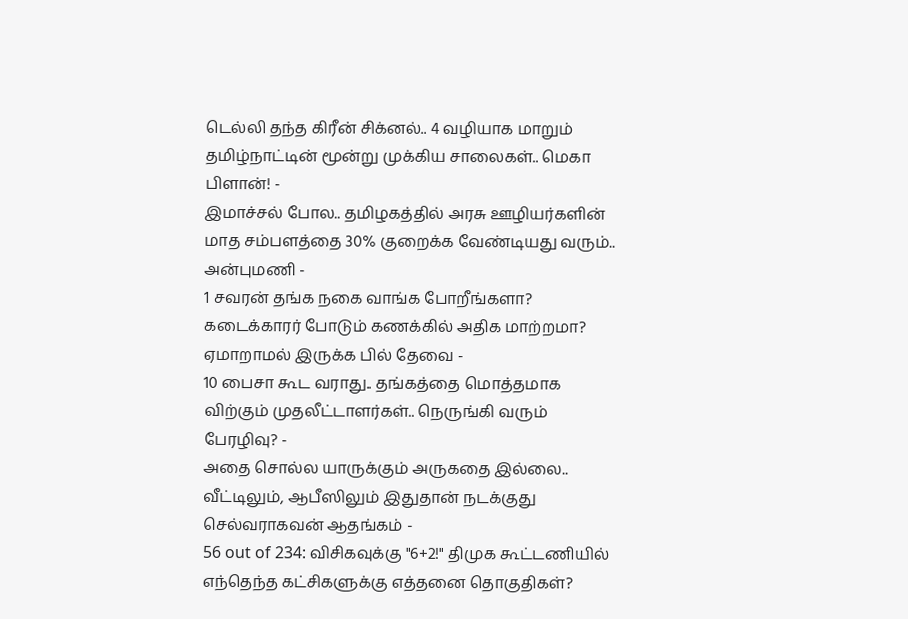டெல்லி தந்த கிரீன் சிக்னல்.. 4 வழியாக மாறும் தமிழ்நாட்டின் மூன்று முக்கிய சாலைகள்.. மெகா பிளான்! -
இமாச்சல் போல.. தமிழகத்தில் அரசு ஊழியர்களின் மாத சம்பளத்தை 30% குறைக்க வேண்டியது வரும்.. அன்புமணி -
1 சவரன் தங்க நகை வாங்க போறீங்களா? கடைக்காரர் போடும் கணக்கில் அதிக மாற்றமா? ஏமாறாமல் இருக்க பில் தேவை -
10 பைசா கூட வராது.. தங்கத்தை மொத்தமாக விற்கும் முதலீட்டாளர்கள்.. நெருங்கி வரும் பேரழிவு? -
அதை சொல்ல யாருக்கும் அருகதை இல்லை.. வீட்டிலும், ஆபீஸிலும் இதுதான் நடக்குது செல்வராகவன் ஆதங்கம் -
56 out of 234: விசிகவுக்கு "6+2!" திமுக கூட்டணியில் எந்தெந்த கட்சிகளுக்கு எத்தனை தொகுதிகள்?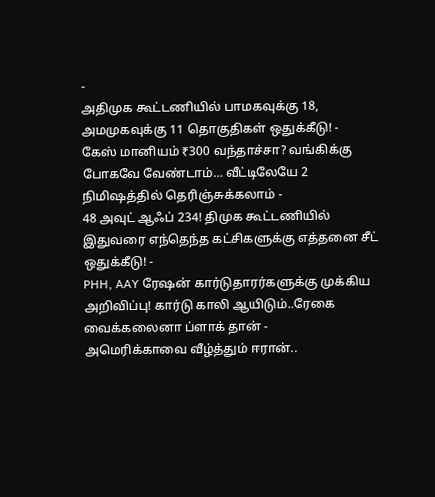-
அதிமுக கூட்டணியில் பாமகவுக்கு 18, அமமுகவுக்கு 11 தொகுதிகள் ஒதுக்கீடு! -
கேஸ் மானியம் ₹300 வந்தாச்சா? வங்கிக்கு போகவே வேண்டாம்… வீட்டிலேயே 2 நிமிஷத்தில் தெரிஞ்சுக்கலாம் -
48 அவுட் ஆஃப் 234! திமுக கூட்டணியில் இதுவரை எந்தெந்த கட்சிகளுக்கு எத்தனை சீட் ஒதுக்கீடு! -
PHH, AAY ரேஷன் கார்டுதாரர்களுக்கு முக்கிய அறிவிப்பு! கார்டு காலி ஆயிடும்..ரேகை வைக்கலைனா ப்ளாக் தான் -
அமெரிக்காவை வீழ்த்தும் ஈரான்..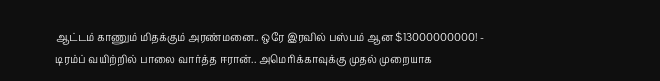ஆட்டம் காணும் மிதக்கும் அரண்மனை.. ஒரே இரவில் பஸ்பம் ஆன $13000000000! -
டிரம்ப் வயிற்றில் பாலை வார்த்த ஈரான்.. அமெரிக்காவுக்கு முதல் முறையாக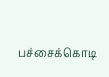பச்சைக்கொடி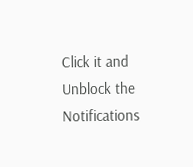Click it and Unblock the Notifications